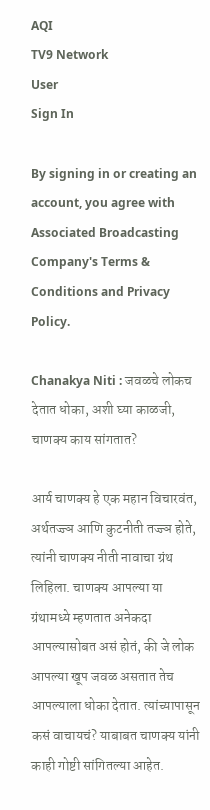AQI
TV9 Network
User
Sign In

By signing in or creating an account, you agree with Associated Broadcasting Company's Terms & Conditions and Privacy Policy.

Chanakya Niti : जवळचे लोकच देतात धोका, अशी घ्या काळजी, चाणक्य काय सांगतात?

आर्य चाणक्य हे एक महान विचारवंत, अर्थतज्ज्ञ आणि कुटनीती तज्ज्ञ होते, त्यांनी चाणक्य नीती नावाचा ग्रंथ लिहिला. चाणक्य आपल्या या ग्रंथामध्ये म्हणतात अनेकदा आपल्यासोबत असं होतं, की जे लोक आपल्या खूप जवळ असतात तेच आपल्याला धोका देतात. त्यांच्यापासून कसं वाचायचं? याबाबत चाणक्य यांनी काही गोष्टी सांगितल्या आहेत.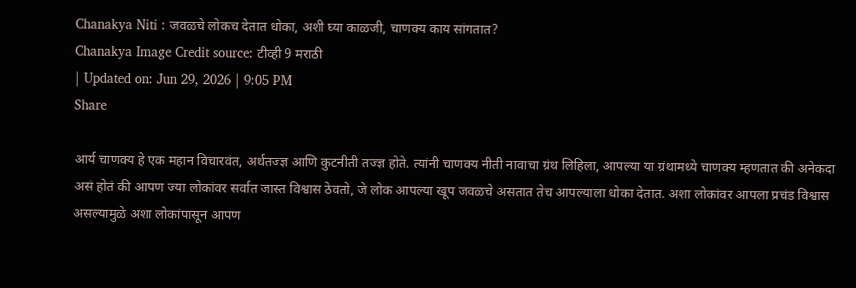Chanakya Niti : जवळचे लोकच देतात धोका, अशी घ्या काळजी, चाणक्य काय सांगतात?
Chanakya Image Credit source: टीव्ही 9 मराठी
| Updated on: Jun 29, 2026 | 9:05 PM
Share

आर्य चाणक्य हे एक महान विचारवंत, अर्थतज्ज्ञ आणि कुटनीती तज्ज्ञ होते. त्यांनी चाणक्य नीती नावाचा ग्रंथ लिहिला, आपल्या या ग्रंथामध्ये चाणक्य म्हणतात की अनेकदा असं होतं की आपण ज्या लोकांवर सर्वात जास्त विश्वास ठेवतो, जे लोक आपल्या खूप जवळचे असतात तेच आपल्याला धोका देतात. अशा लोकांवर आपला प्रचंड विश्वास असल्यामुळे अशा लोकांपासून आपण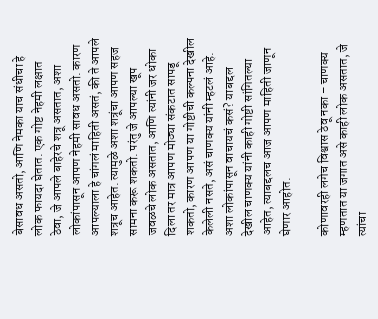बेसावध असतो, आणि नेमका याच संधीचा हे लोक फायदा घेतात. एक गोष्ट नेहमी लक्षात ठेवा, जे आपले बाहेरचे शत्रू असतात, अशा लोकांपासून आपण नेहमी सावध असतो. कारण आपल्याला हे चांगलं माहिती असतं, की ते आपले शत्रूच आहेत. त्यामुळे अशा शत्रूंचा आपण सहज सामना करू शकतो. परंतु जे आपल्या खूप जवळचे लोक असतात, आणि त्यांनी जर धोका दिला तर मात्र आपण मोठ्या संकटात सापडू शकतो, कारण आपण या गोष्टीची कल्पना देखील केलेली नसते, असं चाणक्य यांनी म्हटलं आहे. अशा लोकांपासून वाचायचं कसं? याबद्दल देखील चाणक्य यांनी काही गोष्टी सांगितल्या आहेत, त्याबद्दलच आज आपण माहिती जाणून घेणार आहोत.

कोणावरही लगेच विश्वास ठेवू नका – चाणक्य म्हणतात या जगात असे काही लोक असतात, जे त्यांचा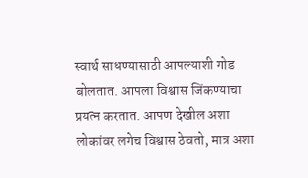स्वार्थ साधण्यासाठी आपल्याशी गोड बोलतात. आपला विश्वास जिंकण्याचा प्रयत्न करतात. आपण देखील अशा लोकांवर लगेच विश्वास ठेवतो, मात्र अशा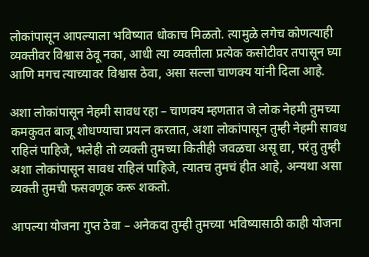लोकांपासून आपल्याला भविष्यात धोकाच मिळतो. त्यामुळे लगेच कोणत्याही व्यक्तीवर विश्वास ठेवू नका, आधी त्या व्यक्तीला प्रत्येक कसोटीवर तपासून घ्या आणि मगच त्याच्यावर विश्वास ठेवा, असा सल्ला चाणक्य यांनी दिला आहे.

अशा लोकांपासून नेहमी सावध रहा – चाणक्य म्हणतात जे लोक नेहमी तुमच्या कमकुवत बाजू शोधण्याचा प्रयत्न करतात, अशा लोकांपासून तुम्ही नेहमी सावध राहिलं पाहिजे, भलेही तो व्यक्ती तुमच्या कितीही जवळचा असू द्या, परंतु तुम्ही अशा लोकांपासून सावध राहिलं पाहिजे, त्यातच तुमचं हीत आहे, अन्यथा असा व्यक्ती तुमची फसवणूक करू शकतो.

आपल्या योजना गुप्त ठेवा – अनेकदा तुम्ही तुमच्या भविष्यासाठी काही योजना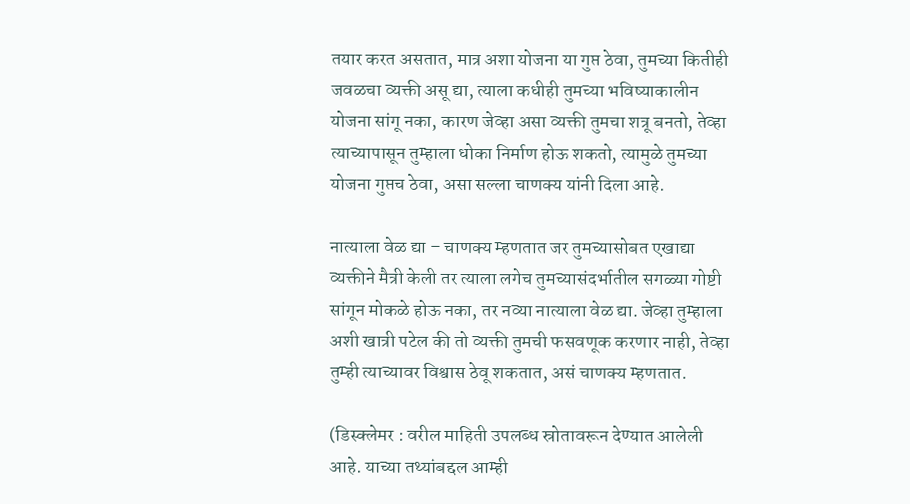तयार करत असतात, मात्र अशा योजना या गुप्त ठेवा, तुमच्या कितीही जवळचा व्यक्ती असू द्या, त्याला कधीही तुमच्या भविष्याकालीन योजना सांगू नका, कारण जेव्हा असा व्यक्ती तुमचा शत्रू बनतो, तेव्हा त्याच्यापासून तुम्हाला धोका निर्माण होऊ शकतो, त्यामुळे तुमच्या योजना गुप्तच ठेवा, असा सल्ला चाणक्य यांनी दिला आहे.

नात्याला वेळ द्या – चाणक्य म्हणतात जर तुमच्यासोबत एखाद्या व्यक्तीने मैत्री केली तर त्याला लगेच तुमच्यासंदर्भातील सगळ्या गोष्टी सांगून मोकळे होऊ नका, तर नव्या नात्याला वेळ द्या. जेव्हा तुम्हाला अशी खात्री पटेल की तो व्यक्ती तुमची फसवणूक करणार नाही, तेव्हा तुम्ही त्याच्यावर विश्वास ठेवू शकतात, असं चाणक्य म्हणतात.

(डिस्क्लेमर : वरील माहिती उपलब्ध स्रोतावरून देण्यात आलेली आहे. याच्या तथ्यांबद्दल आम्ही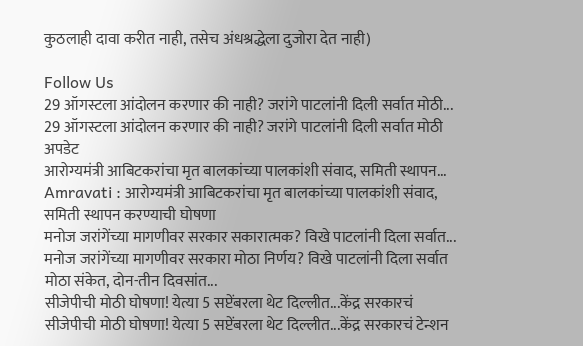कुठलाही दावा करीत नाही, तसेच अंधश्रद्धेला दुजोरा देत नाही)

Follow Us
29 ऑगस्टला आंदोलन करणार की नाही? जरांगे पाटलांनी दिली सर्वात मोठी...
29 ऑगस्टला आंदोलन करणार की नाही? जरांगे पाटलांनी दिली सर्वात मोठी अपडेट
आरोग्यमंत्री आबिटकरांचा मृत बालकांच्या पालकांशी संवाद, समिती स्थापन...
Amravati : आरोग्यमंत्री आबिटकरांचा मृत बालकांच्या पालकांशी संवाद, समिती स्थापन करण्याची घोषणा
मनोज जरांगेंच्या मागणीवर सरकार सकारात्मक? विखे पाटलांनी दिला सर्वात...
मनोज जरांगेंच्या मागणीवर सरकारा मोठा निर्णय? विखे पाटलांनी दिला सर्वात मोठा संकेत, दोन-तीन दिवसांत...
सीजेपीची मोठी घोषणा! येत्या 5 सप्टेंबरला थेट दिल्लीत...केंद्र सरकारचं
सीजेपीची मोठी घोषणा! येत्या 5 सप्टेंबरला थेट दिल्लीत...केंद्र सरकारचं टेन्शन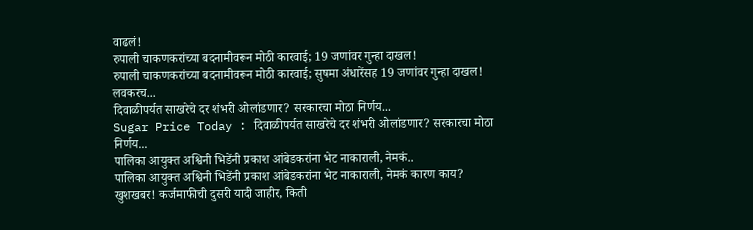वाढलं!
रुपाली चाकणकरांच्या बदनामीवरून मोठी कारवाई; 19 जणांवर गुन्हा दाखल!
रुपाली चाकणकरांच्या बदनामीवरून मोठी कारवाई; सुषमा अंधारेंसह 19 जणांवर गुन्हा दाखल! लवकरच...
दिवाळीपर्यत साखरेचे दर शंभरी ओलांडणार? सरकारचा मोठा निर्णय...
Sugar Price Today : दिवाळीपर्यत साखरेचे दर शंभरी ओलांडणार? सरकारचा मोठा निर्णय...
पालिका आयुक्त अश्विनी भिडेंनी प्रकाश आंबेडकरांना भेट नाकाराली, नेमकं..
पालिका आयुक्त अश्विनी भिडेंनी प्रकाश आंबेडकरांना भेट नाकाराली, नेमकं कारण काय?
खुशखबर! कर्जमाफीची दुसरी यादी जाहीर, किती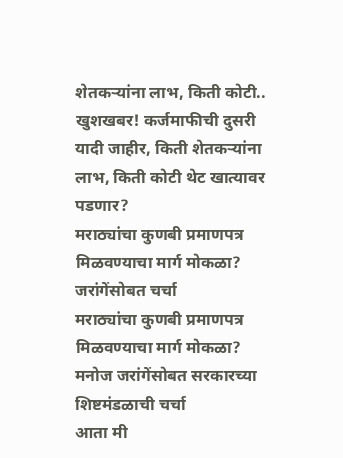शेतकऱ्यांना लाभ, किती कोटी..
खुशखबर! कर्जमाफीची दुसरी यादी जाहीर, किती शेतकऱ्यांना लाभ, किती कोटी थेट खात्यावर पडणार?
मराठ्यांचा कुणबी प्रमाणपत्र मिळवण्याचा मार्ग मोकळा? जरांगेंसोबत चर्चा
मराठ्यांचा कुणबी प्रमाणपत्र मिळवण्याचा मार्ग मोकळा? मनोज जरांगेंसोबत सरकारच्या शिष्टमंडळाची चर्चा
आता मी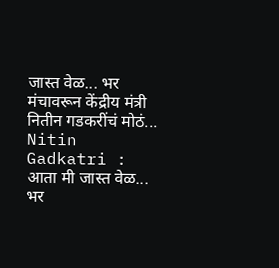जास्त वेळ... भर मंचावरून केंद्रीय मंत्री नितीन गडकरींचं मोठं...
Nitin Gadkatri : आता मी जास्त वेळ... भर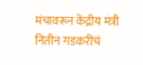मंचावरून केंद्रीय मंत्री नितीन गडकरींचं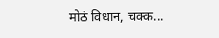मोठं विधान, चक्क...